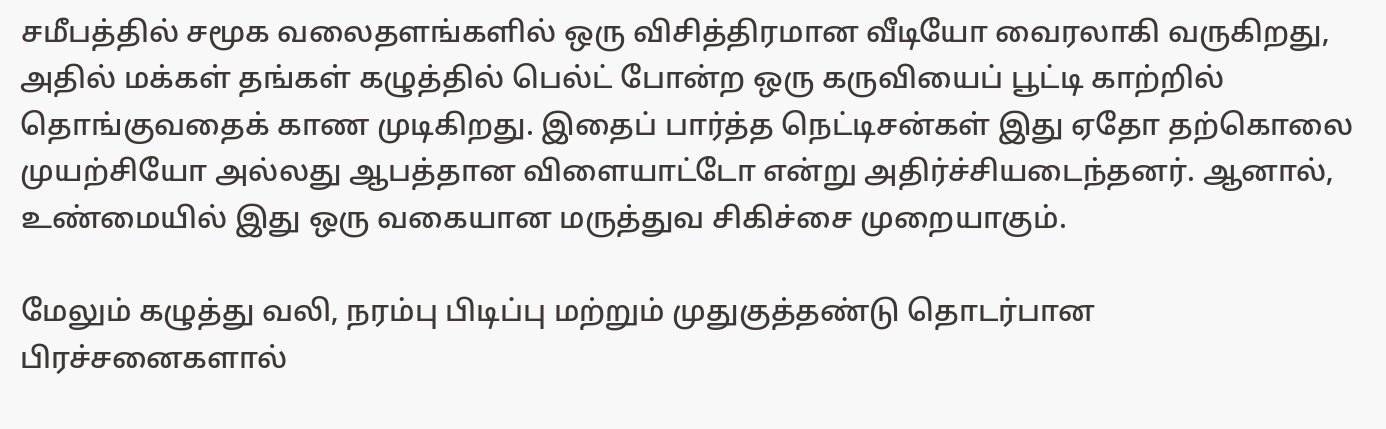சமீபத்தில் சமூக வலைதளங்களில் ஒரு விசித்திரமான வீடியோ வைரலாகி வருகிறது, அதில் மக்கள் தங்கள் கழுத்தில் பெல்ட் போன்ற ஒரு கருவியைப் பூட்டி காற்றில் தொங்குவதைக் காண முடிகிறது. இதைப் பார்த்த நெட்டிசன்கள் இது ஏதோ தற்கொலை முயற்சியோ அல்லது ஆபத்தான விளையாட்டோ என்று அதிர்ச்சியடைந்தனர். ஆனால், உண்மையில் இது ஒரு வகையான மருத்துவ சிகிச்சை முறையாகும்.

மேலும் கழுத்து வலி, நரம்பு பிடிப்பு மற்றும் முதுகுத்தண்டு தொடர்பான பிரச்சனைகளால்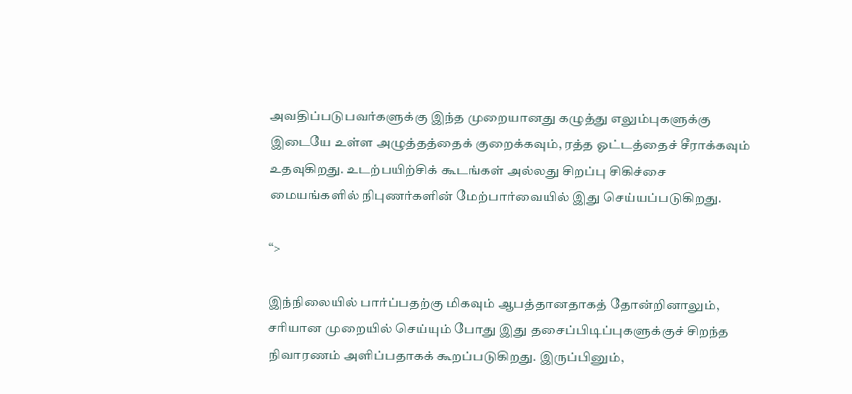அவதிப்படுபவர்களுக்கு இந்த முறையானது கழுத்து எலும்புகளுக்கு இடையே உள்ள அழுத்தத்தைக் குறைக்கவும், ரத்த ஓட்டத்தைச் சீராக்கவும் உதவுகிறது. உடற்பயிற்சிக் கூடங்கள் அல்லது சிறப்பு சிகிச்சை மையங்களில் நிபுணர்களின் மேற்பார்வையில் இது செய்யப்படுகிறது.

“>

இந்நிலையில் பார்ப்பதற்கு மிகவும் ஆபத்தானதாகத் தோன்றினாலும், சரியான முறையில் செய்யும் போது இது தசைப்பிடிப்புகளுக்குச் சிறந்த நிவாரணம் அளிப்பதாகக் கூறப்படுகிறது. இருப்பினும்,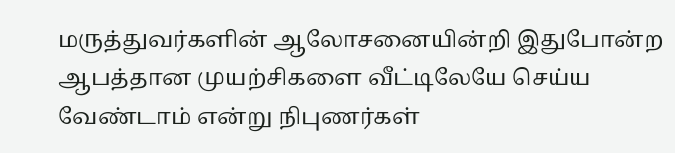மருத்துவர்களின் ஆலோசனையின்றி இதுபோன்ற ஆபத்தான முயற்சிகளை வீட்டிலேயே செய்ய வேண்டாம் என்று நிபுணர்கள்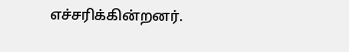எச்சரிக்கின்றனர்.